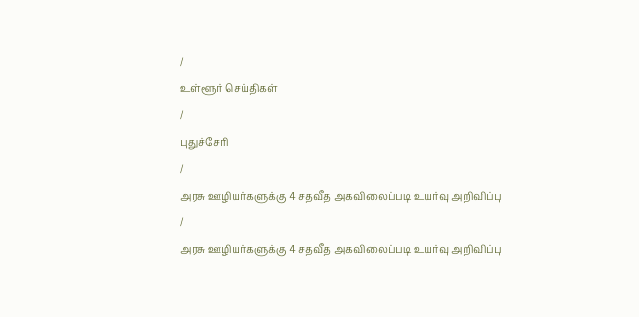/
உள்ளூர் செய்திகள்
/
புதுச்சேரி
/
அரசு ஊழியர்களுக்கு 4 சதவீத அகவிலைப்படி உயர்வு அறிவிப்பு
/
அரசு ஊழியர்களுக்கு 4 சதவீத அகவிலைப்படி உயர்வு அறிவிப்பு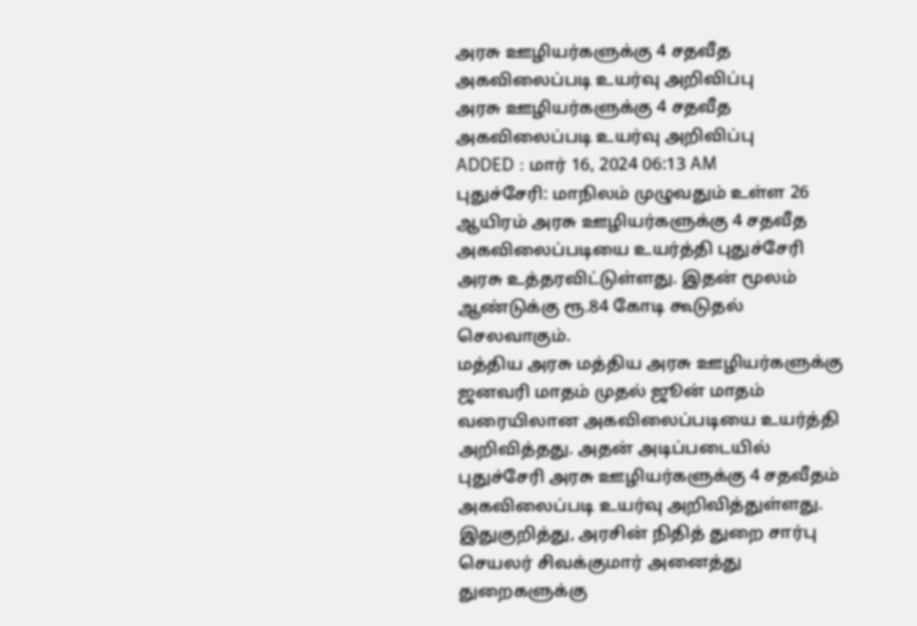அரசு ஊழியர்களுக்கு 4 சதவீத அகவிலைப்படி உயர்வு அறிவிப்பு
அரசு ஊழியர்களுக்கு 4 சதவீத அகவிலைப்படி உயர்வு அறிவிப்பு
ADDED : மார் 16, 2024 06:13 AM
புதுச்சேரி: மாநிலம் முழுவதும் உள்ள 26 ஆயிரம் அரசு ஊழியர்களுக்கு 4 சதவீத அகவிலைப்படியை உயர்த்தி புதுச்சேரி அரசு உத்தரவிட்டுள்ளது. இதன் மூலம் ஆண்டுக்கு ரூ.84 கோடி கூடுதல் செலவாகும்.
மத்திய அரசு மத்திய அரசு ஊழியர்களுக்கு ஜனவரி மாதம் முதல் ஜூன் மாதம் வரையிலான அகவிலைப்படியை உயர்த்தி அறிவித்தது. அதன் அடிப்படையில் புதுச்சேரி அரசு ஊழியர்களுக்கு 4 சதவீதம் அகவிலைப்படி உயர்வு அறிவித்துள்ளது.
இதுகுறித்து, அரசின் நிதித் துறை சார்பு செயலர் சிவக்குமார் அனைத்து துறைகளுக்கு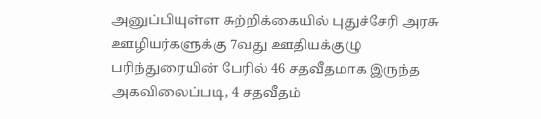அனுப்பியுள்ள சுற்றிக்கையில் புதுச்சேரி அரசு ஊழியர்களுக்கு 7வது ஊதியக்குழு பரிந்துரையின் பேரில் 46 சதவீதமாக இருந்த அகவிலைப்படி, 4 சதவீதம்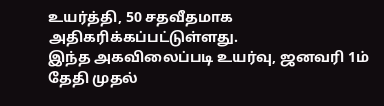உயர்த்தி, 50 சதவீதமாக அதிகரிக்கப்பட்டுள்ளது.
இந்த அகவிலைப்படி உயர்வு, ஜனவரி 1ம் தேதி முதல்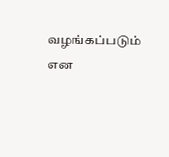வழங்கப்படும் என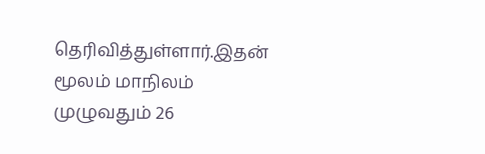தெரிவித்துள்ளார்.இதன் மூலம் மாநிலம் முழுவதும் 26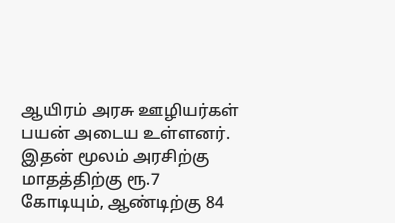ஆயிரம் அரசு ஊழியர்கள் பயன் அடைய உள்ளனர். இதன் மூலம் அரசிற்கு மாதத்திற்கு ரூ.7 கோடியும், ஆண்டிற்கு 84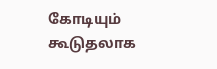கோடியும் கூடுதலாக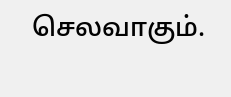செலவாகும்.